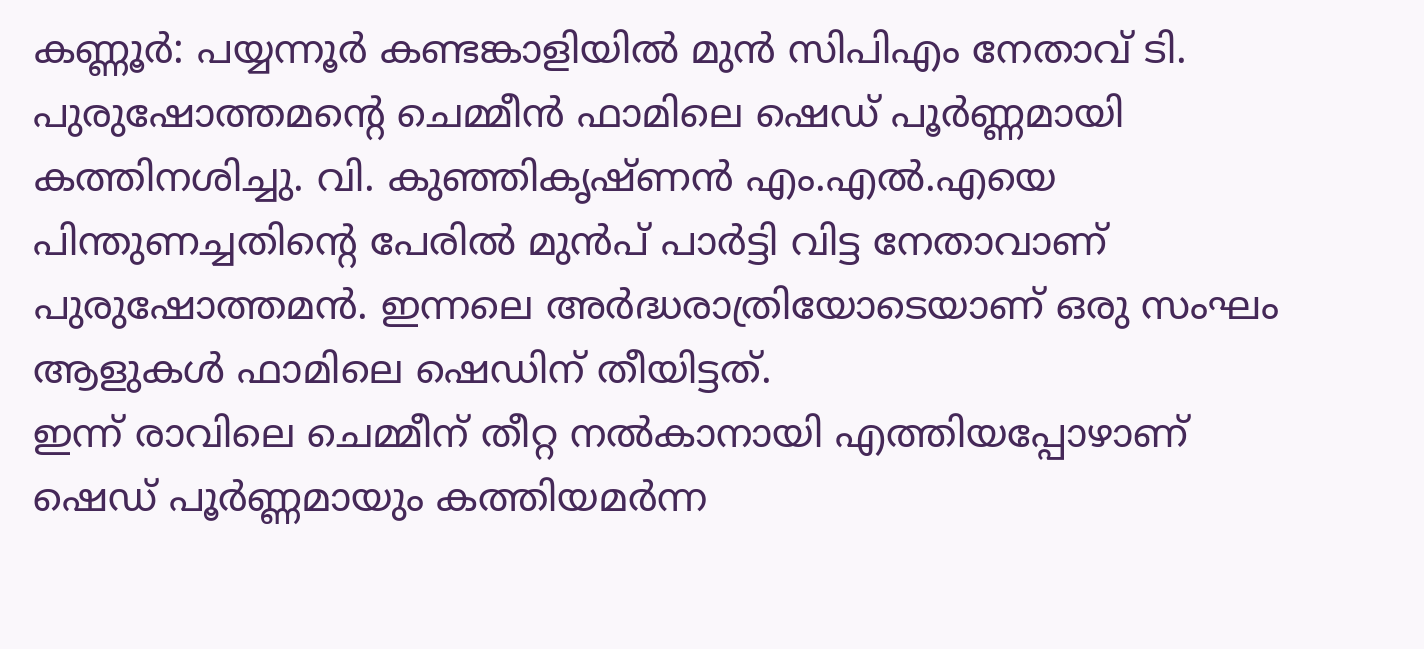കണ്ണൂർ: പയ്യന്നൂർ കണ്ടങ്കാളിയിൽ മുൻ സിപിഎം നേതാവ് ടി. പുരുഷോത്തമന്റെ ചെമ്മീൻ ഫാമിലെ ഷെഡ് പൂർണ്ണമായി കത്തിനശിച്ചു. വി. കുഞ്ഞികൃഷ്ണൻ എം.എൽ.എയെ പിന്തുണച്ചതിന്റെ പേരിൽ മുൻപ് പാർട്ടി വിട്ട നേതാവാണ് പുരുഷോത്തമൻ. ഇന്നലെ അർദ്ധരാത്രിയോടെയാണ് ഒരു സംഘം ആളുകൾ ഫാമിലെ ഷെഡിന് തീയിട്ടത്.
ഇന്ന് രാവിലെ ചെമ്മീന് തീറ്റ നൽകാനായി എത്തിയപ്പോഴാണ് ഷെഡ് പൂർണ്ണമായും കത്തിയമർന്ന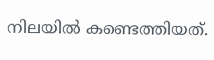നിലയിൽ കണ്ടെത്തിയത്.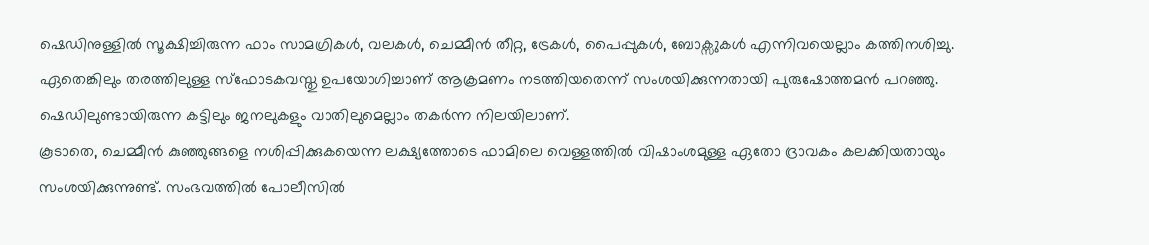ഷെഡിനുള്ളിൽ സൂക്ഷിച്ചിരുന്ന ഫാം സാമഗ്രികൾ, വലകൾ, ചെമ്മീൻ തീറ്റ, ട്രേകൾ, പൈപ്പുകൾ, ബോക്സുകൾ എന്നിവയെല്ലാം കത്തിനശിച്ചു.
ഏതെങ്കിലും തരത്തിലുള്ള സ്ഫോടകവസ്തു ഉപയോഗിച്ചാണ് ആക്രമണം നടത്തിയതെന്ന് സംശയിക്കുന്നതായി പുരുഷോത്തമൻ പറഞ്ഞു. ഷെഡിലുണ്ടായിരുന്ന കട്ടിലും ജനലുകളും വാതിലുമെല്ലാം തകർന്ന നിലയിലാണ്.
കൂടാതെ, ചെമ്മീൻ കുഞ്ഞുങ്ങളെ നശിപ്പിക്കുകയെന്ന ലക്ഷ്യത്തോടെ ഫാമിലെ വെള്ളത്തിൽ വിഷാംശമുള്ള ഏതോ ദ്രാവകം കലക്കിയതായും സംശയിക്കുന്നുണ്ട്. സംഭവത്തിൽ പോലീസിൽ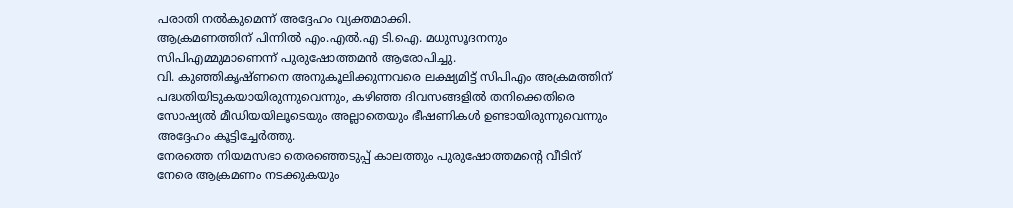പരാതി നൽകുമെന്ന് അദ്ദേഹം വ്യക്തമാക്കി.
ആക്രമണത്തിന് പിന്നിൽ എം.എൽ.എ ടി.ഐ. മധുസൂദനനും സിപിഎമ്മുമാണെന്ന് പുരുഷോത്തമൻ ആരോപിച്ചു.
വി. കുഞ്ഞികൃഷ്ണനെ അനുകൂലിക്കുന്നവരെ ലക്ഷ്യമിട്ട് സിപിഎം അക്രമത്തിന് പദ്ധതിയിടുകയായിരുന്നുവെന്നും, കഴിഞ്ഞ ദിവസങ്ങളിൽ തനിക്കെതിരെ സോഷ്യൽ മീഡിയയിലൂടെയും അല്ലാതെയും ഭീഷണികൾ ഉണ്ടായിരുന്നുവെന്നും അദ്ദേഹം കൂട്ടിച്ചേർത്തു.
നേരത്തെ നിയമസഭാ തെരഞ്ഞെടുപ്പ് കാലത്തും പുരുഷോത്തമന്റെ വീടിന് നേരെ ആക്രമണം നടക്കുകയും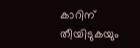കാറിന് തീയിടുകയും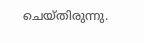ചെയ്തിരുന്നു.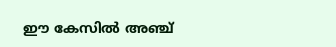ഈ കേസിൽ അഞ്ച്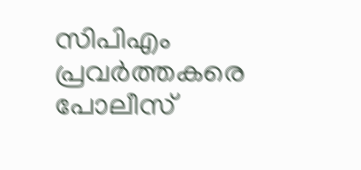സിപിഎം പ്രവർത്തകരെ പോലീസ്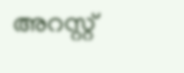അറസ്റ്റ്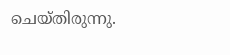ചെയ്തിരുന്നു.